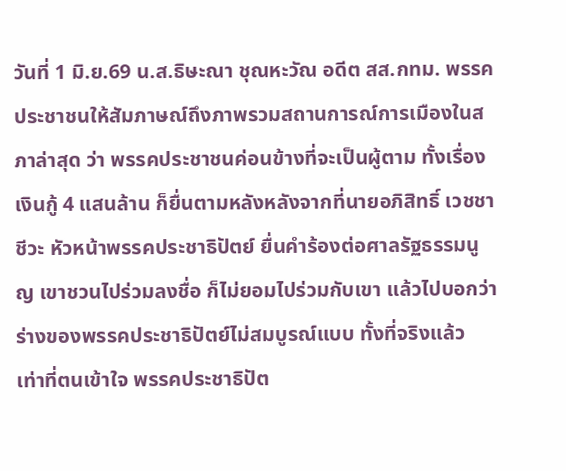วันที่ 1 มิ.ย.69 น.ส.ธิษะณา ชุณหะวัณ อดีต สส.กทม. พรรคประชาชนให้สัมภาษณ์ถึงภาพรวมสถานการณ์การเมืองในสภาล่าสุด ว่า พรรคประชาชนค่อนข้างที่จะเป็นผู้ตาม ทั้งเรื่องเงินกู้ 4 แสนล้าน ก็ยื่นตามหลังหลังจากที่นายอภิสิทธิ์ เวชชาชีวะ หัวหน้าพรรคประชาธิปัตย์ ยื่นคำร้องต่อศาลรัฐธรรมนูญ เขาชวนไปร่วมลงชื่อ ก็ไม่ยอมไปร่วมกับเขา แล้วไปบอกว่าร่างของพรรคประชาธิปัตย์ไม่สมบูรณ์แบบ ทั้งที่จริงแล้ว เท่าที่ตนเข้าใจ พรรคประชาธิปัต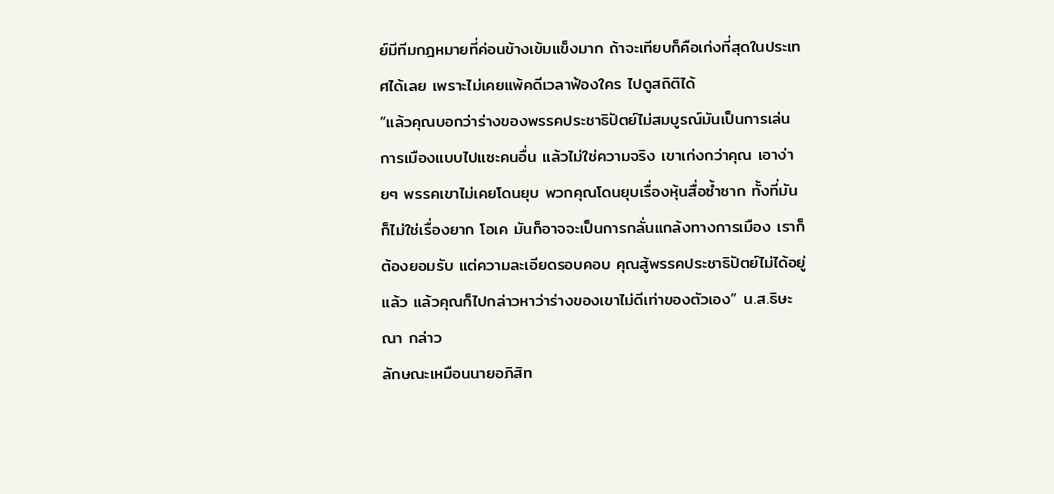ย์มีทีมกฎหมายที่ค่อนข้างเข้มแข็งมาก ถ้าจะเทียบก็คือเก่งที่สุดในประเทศได้เลย เพราะไม่เคยแพ้คดีเวลาฟ้องใคร ไปดูสถิติได้
“แล้วคุณบอกว่าร่างของพรรคประชาธิปัตย์ไม่สมบูรณ์มันเป็นการเล่นการเมืองแบบไปแซะคนอื่น แล้วไม่ใช่ความจริง เขาเก่งกว่าคุณ เอาง่ายๆ พรรคเขาไม่เคยโดนยุบ พวกคุณโดนยุบเรื่องหุ้นสื่อซ้ำซาก ทั้งที่มันก็ไม่ใช่เรื่องยาก โอเค มันก็อาจจะเป็นการกลั่นแกล้งทางการเมือง เราก็ต้องยอมรับ แต่ความละเอียดรอบคอบ คุณสู้พรรคประชาธิปัตย์ไม่ได้อยู่แล้ว แล้วคุณก็ไปกล่าวหาว่าร่างของเขาไม่ดีเท่าของตัวเอง” น.ส.ธิษะณา กล่าว
ลักษณะเหมือนนายอภิสิท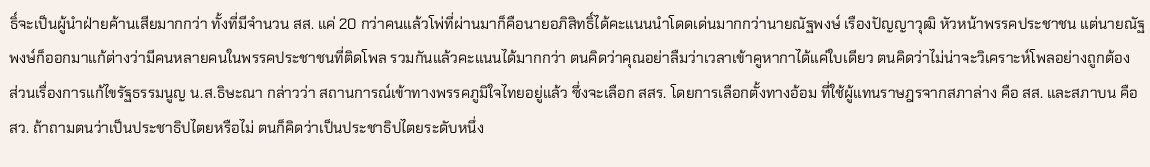ธิ์จะเป็นผู้นำฝ่ายค้านเสียมากกว่า ทั้งที่มีจำนวน สส. แค่ 20 กว่าคนแล้วโพ่ที่ผ่านมาก็คือนายอภิสิทธิ์ได้คะแนนนำโดดเด่นมากกว่านายณัฐพงษ์ เรืองปัญญาวุฒิ หัวหน้าพรรคประชาชน แต่นายณัฐพงษ์ก็ออกมาแก้ต่างว่ามีคนหลายคนในพรรคประชาชนที่ติดโพล รวมกันแล้วคะแนนได้มากกว่า ตนคิดว่าคุณอย่าลืมว่าเวลาเข้าคูหากาได้แค่ใบเดียว ตนคิดว่าไม่น่าจะวิเคราะห์โพลอย่างถูกต้อง
ส่วนเรื่องการแก้ไขรัฐธรรมนูญ น.ส.ธิษะณา กล่าวว่า สถานการณ์เข้าทางพรรคภูมิใจไทยอยู่แล้ว ซึ่งจะเลือก สสร. โดยการเลือกตั้งทางอ้อม ที่ใช้ผู้แทนราษฎรจากสภาล่าง คือ สส. และสภาบน คือ สว. ถ้าถามตนว่าเป็นประชาธิปไตยหรือไม่ ตนก็คิดว่าเป็นประชาธิปไตยระดับหนึ่ง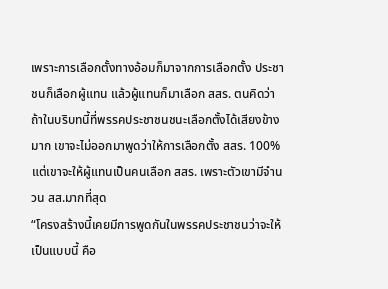เพราะการเลือกตั้งทางอ้อมก็มาจากการเลือกตั้ง ประชาชนก็เลือกผู้แทน แล้วผู้แทนก็มาเลือก สสร. ตนคิดว่าถ้าในบริบทนี้ที่พรรคประชาชนชนะเลือกตั้งได้เสียงข้างมาก เขาจะไม่ออกมาพูดว่าให้การเลือกตั้ง สสร. 100% แต่เขาจะให้ผู้แทนเป็นคนเลือก สสร. เพราะตัวเขามีจำนวน สส.มากที่สุด
“โครงสร้างนี้เคยมีการพูดกันในพรรคประชาชนว่าจะให้เป็นแบบนี้ คือ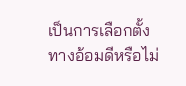เป็นการเลือกตั้งทางอ้อมดีหรือไม่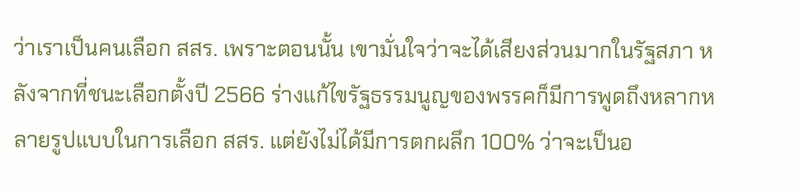ว่าเราเป็นคนเลือก สสร. เพราะตอนนั้น เขามั่นใจว่าจะได้เสียงส่วนมากในรัฐสภา หลังจากที่ชนะเลือกตั้งปี 2566 ร่างแก้ไขรัฐธรรมนูญของพรรคก็มีการพูดถึงหลากหลายรูปแบบในการเลือก สสร. แต่ยังไม่ได้มีการตกผลึก 100% ว่าจะเป็นอ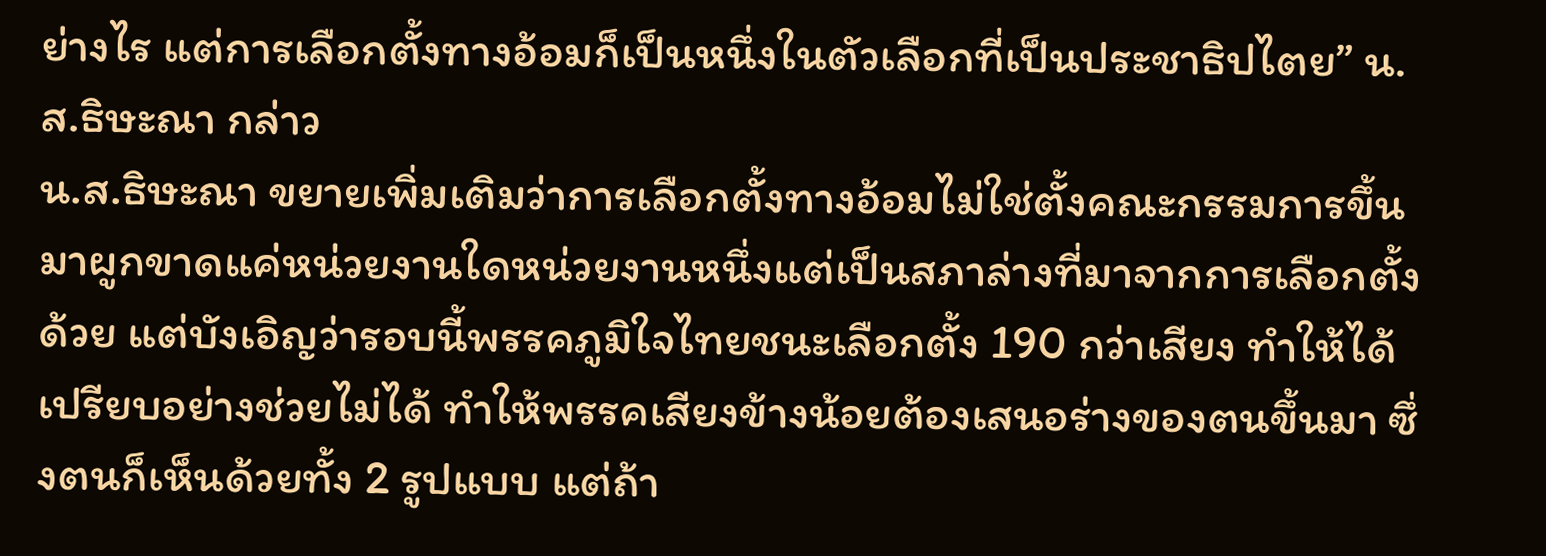ย่างไร แต่การเลือกตั้งทางอ้อมก็เป็นหนึ่งในตัวเลือกที่เป็นประชาธิปไตย” น.ส.ธิษะณา กล่าว
น.ส.ธิษะณา ขยายเพิ่มเติมว่าการเลือกตั้งทางอ้อมไม่ใช่ตั้งคณะกรรมการขึ้นมาผูกขาดแค่หน่วยงานใดหน่วยงานหนึ่งแต่เป็นสภาล่างที่มาจากการเลือกตั้งด้วย แต่บังเอิญว่ารอบนี้พรรคภูมิใจไทยชนะเลือกตั้ง 190 กว่าเสียง ทำให้ได้เปรียบอย่างช่วยไม่ได้ ทำให้พรรคเสียงข้างน้อยต้องเสนอร่างของตนขึ้นมา ซึ่งตนก็เห็นด้วยทั้ง 2 รูปแบบ แต่ถ้า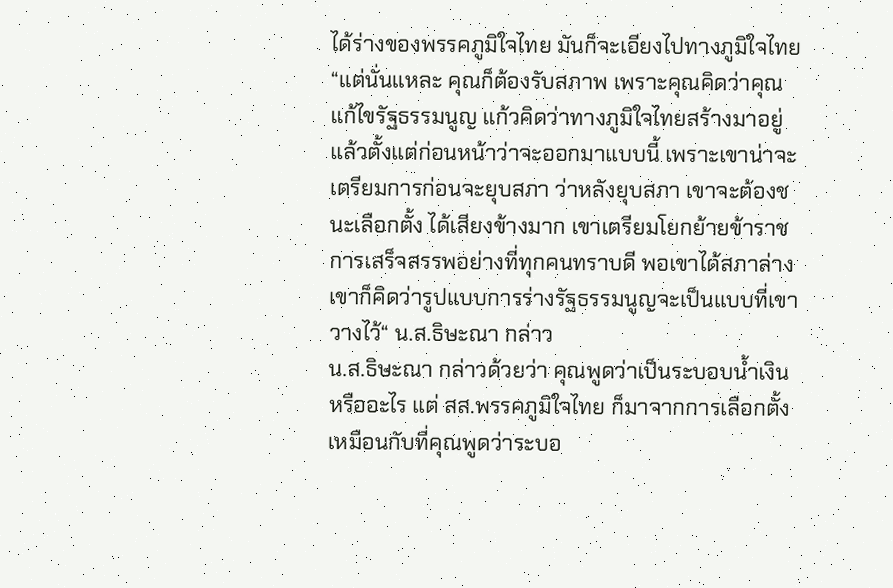ได้ร่างของพรรคภูมิใจไทย มันก็จะเอียงไปทางภูมิใจไทย
“แต่นั่นแหละ คุณก็ต้องรับสภาพ เพราะคุณคิดว่าคุณแก้ไขรัฐธรรมนูญ แก้วคิดว่าทางภูมิใจไทยสร้างมาอยู่แล้วตั้งแต่ก่อนหน้าว่าจะออกมาแบบนี้ เพราะเขาน่าจะเตรียมการก่อนจะยุบสภา ว่าหลังยุบสภา เขาจะต้องชนะเลือกตั้ง ได้เสียงข้างมาก เขาเตรียมโยกย้ายข้าราชการเสร็จสรรพอย่างที่ทุกคนทราบดี พอเขาได้สภาล่าง เขาก็คิดว่ารูปแบบการร่างรัฐธรรมนูญจะเป็นแบบที่เขาวางไว้“ น.ส.ธิษะณา กล่าว
น.ส.ธิษะณา กล่าวด้วยว่า คุณพูดว่าเป็นระบอบน้ำเงินหรืออะไร แต่ สส.พรรคภูมิใจไทย ก็มาจากการเลือกตั้ง เหมือนกับที่คุณพูดว่าระบอ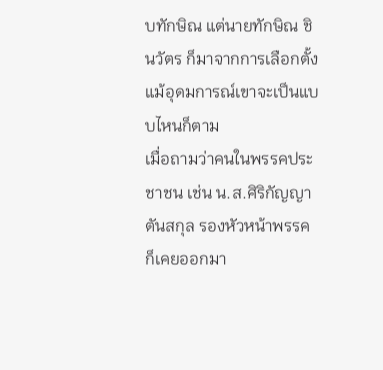บทักษิณ แต่นายทักษิณ ชินวัตร ก็มาจากการเลือกตั้ง แม้อุดมการณ์เขาจะเป็นแบบไหนก็ตาม
เมื่อถามว่าคนในพรรคประชาชน เช่น น.ส.ศิริกัญญา ตันสกุล รองหัวหน้าพรรค ก็เคยออกมา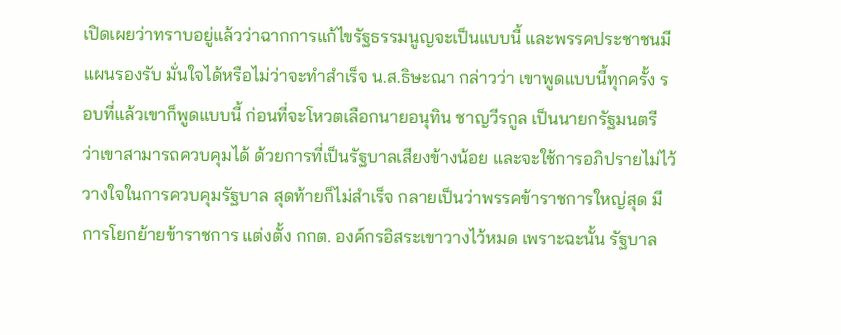เปิดเผยว่าทราบอยู่แล้วว่าฉากการแก้ไขรัฐธรรมนูญจะเป็นแบบนี้ และพรรคประชาชนมีแผนรองรับ มั่นใจได้หรือไม่ว่าจะทำสำเร็จ น.ส.ธิษะณา กล่าวว่า เขาพูดแบบนี้ทุกครั้ง รอบที่แล้วเขาก็พูดแบบนี้ ก่อนที่จะโหวตเลือกนายอนุทิน ชาญวีรกูล เป็นนายกรัฐมนตรี ว่าเขาสามารถควบคุมได้ ด้วยการที่เป็นรัฐบาลเสียงข้างน้อย และจะใช้การอภิปรายไม่ไว้วางใจในการควบคุมรัฐบาล สุดท้ายก็ไม่สำเร็จ กลายเป็นว่าพรรคข้าราชการใหญ่สุด มีการโยกย้ายข้าราชการ แต่งตั้ง กกต. องค์กรอิสระเขาวางไว้หมด เพราะฉะนั้น รัฐบาล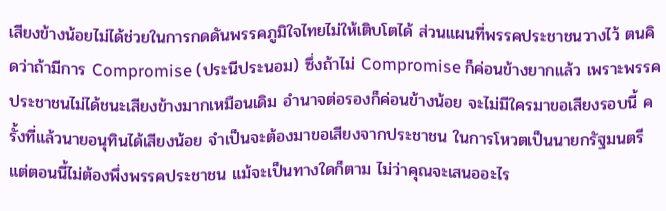เสียงข้างน้อยไม่ได้ช่วยในการกดดันพรรคภูมิใจไทยไม่ให้เติบโตได้ ส่วนแผนที่พรรคประชาชนวางไว้ ตนคิดว่าถ้ามีการ Compromise (ประนีประนอม) ซึ่งถ้าไม่ Compromise ก็ค่อนข้างยากแล้ว เพราะพรรคประชาชนไม่ได้ชนะเสียงข้างมากเหมือนเดิม อำนาจต่อรองก็ค่อนข้างน้อย จะไม่มีใครมาขอเสียงรอบนี้ ครั้งที่แล้วนายอนุทินได้เสียงน้อย จำเป็นจะต้องมาขอเสียงจากประชาชน ในการโหวตเป็นนายกรัฐมนตรี แต่ตอนนี้ไม่ต้องพึ่งพรรคประชาชน แม้จะเป็นทางใดก็ตาม ไม่ว่าคุณจะเสนออะไร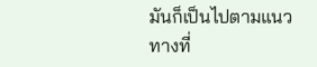มันก็เป็นไปตามแนวทางที่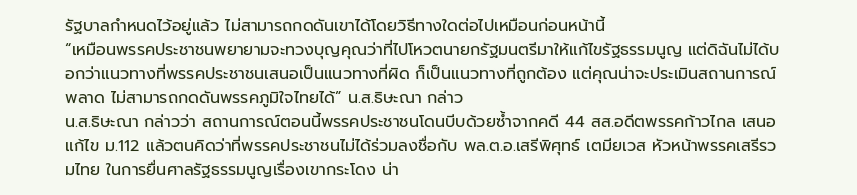รัฐบาลกำหนดไว้อยู่แล้ว ไม่สามารถกดดันเขาได้โดยวิธีทางใดต่อไปเหมือนก่อนหน้านี้
“เหมือนพรรคประชาชนพยายามจะทวงบุญคุณว่าที่ไปโหวตนายกรัฐมนตรีมาให้แก้ไขรัฐธรรมนูญ แต่ดิฉันไม่ได้บอกว่าแนวทางที่พรรคประชาชนเสนอเป็นแนวทางที่ผิด ก็เป็นแนวทางที่ถูกต้อง แต่คุณน่าจะประเมินสถานการณ์พลาด ไม่สามารถกดดันพรรคภูมิใจไทยได้” น.ส.ธิษะณา กล่าว
น.ส.ธิษะณา กล่าวว่า สถานการณ์ตอนนี้พรรคประชาชนโดนบีบด้วยซ้ำจากคดี 44 สส.อดีตพรรคก้าวไกล เสนอแก้ไข ม.112 แล้วตนคิดว่าที่พรรคประชาชนไม่ได้ร่วมลงชื่อกับ พล.ต.อ.เสรีพิศุทธ์ เตมียเวส หัวหน้าพรรคเสรีรวมไทย ในการยื่นศาลรัฐธรรมนูญเรื่องเขากระโดง น่า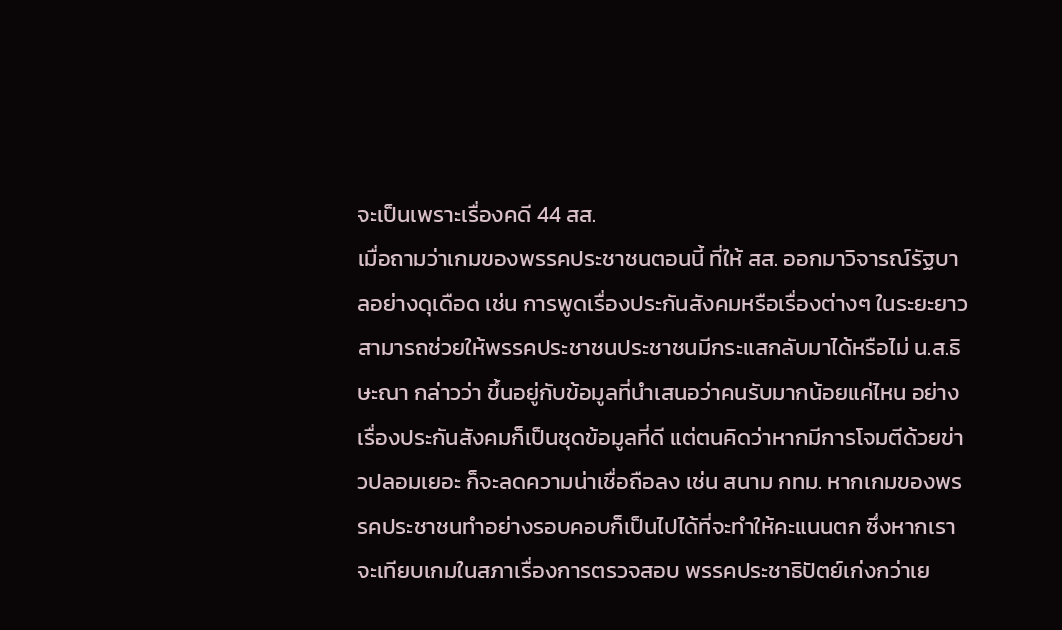จะเป็นเพราะเรื่องคดี 44 สส.
เมื่อถามว่าเกมของพรรคประชาชนตอนนี้ ที่ให้ สส. ออกมาวิจารณ์รัฐบาลอย่างดุเดือด เช่น การพูดเรื่องประกันสังคมหรือเรื่องต่างๆ ในระยะยาวสามารถช่วยให้พรรคประชาชนประชาชนมีกระแสกลับมาได้หรือไม่ น.ส.ธิษะณา กล่าวว่า ขึ้นอยู่กับข้อมูลที่นำเสนอว่าคนรับมากน้อยแค่ไหน อย่างเรื่องประกันสังคมก็เป็นชุดข้อมูลที่ดี แต่ตนคิดว่าหากมีการโจมตีด้วยข่าวปลอมเยอะ ก็จะลดความน่าเชื่อถือลง เช่น สนาม กทม. หากเกมของพรรคประชาชนทำอย่างรอบคอบก็เป็นไปได้ที่จะทำให้คะแนนตก ซึ่งหากเราจะเทียบเกมในสภาเรื่องการตรวจสอบ พรรคประชาธิปัตย์เก่งกว่าเย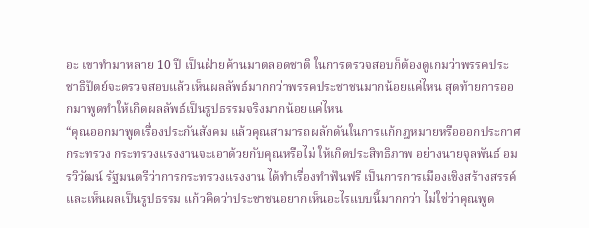อะ เขาทำมาหลาย 10 ปี เป็นฝ่ายค้านมาตลอดชาติ ในการตรวจสอบก็ต้องดูเกมว่าพรรคประชาธิปัตย์จะตรวจสอบแล้วเห็นผลลัพธ์มากกว่าพรรคประชาชนมากน้อยแค่ไหน สุดท้ายการออกมาพูดทำให้เกิดผลลัพธ์เป็นรูปธรรมจริงมากน้อยแค่ไหน
“คุณออกมาพูดเรื่องประกันสังคม แล้วคุณสามารถผลักดันในการแก้กฎหมายหรือออกประกาศกระทรวง กระทรวงแรงงานจะเอาด้วยกับคุณหรือไม่ ให้เกิดประสิทธิภาพ อย่างนายจุลพันธ์ อมรวิวัฒน์ รัฐมนตรีว่าการกระทรวงแรงงาน ได้ทำเรื่องทำฟันฟรี เป็นการการเมืองเชิงสร้างสรรค์และเห็นผลเป็นรูปธรรม แก้วคิดว่าประชาชนอยากเห็นอะไรแบบนี้มากกว่า ไม่ใช่ว่าคุณพูด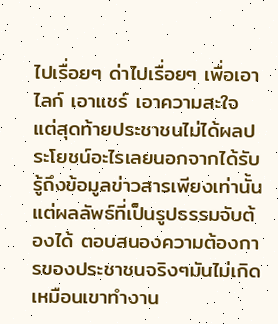ไปเรื่อยๆ ด่าไปเรื่อยๆ เพื่อเอาไลก์ เอาแชร์ เอาความสะใจ แต่สุดท้ายประชาชนไม่ได้ผลประโยชน์อะไรเลยนอกจากได้รับรู้ถึงข้อมูลข่าวสารเพียงเท่านั้น แต่ผลลัพธ์ที่เป็นรูปธรรมจับต้องได้ ตอบสนองความต้องการของประชาชนจริงๆมันไม่เกิด เหมือนเขาทำงาน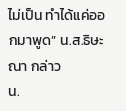ไม่เป็น ทำได้แค่ออกมาพูด” น.ส.ธิษะณา กล่าว
น.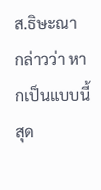ส.ธิษะณา กล่าวว่า หากเป็นแบบนี้สุด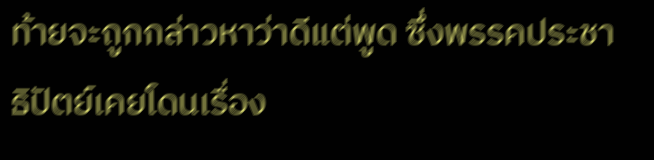ท้ายจะถูกกล่าวหาว่าดีแต่พูด ซึ่งพรรคประชาธิปัตย์เคยโดนเรื่อง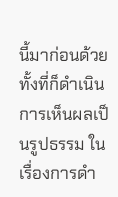นี้มาก่อนด้วยทั้งที่ก็ดำเนินการเห็นผลเป็นรูปธรรม ในเรื่องการดำ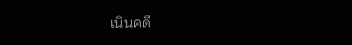เนินคดี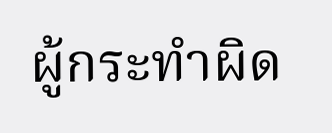ผู้กระทำผิด